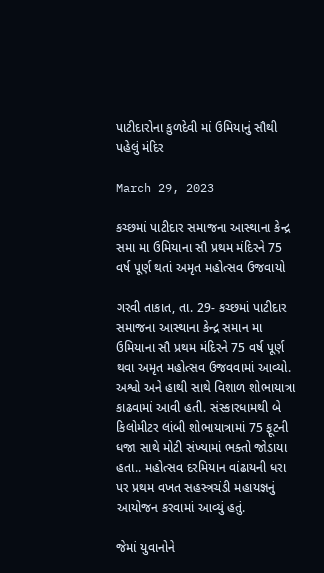પાટીદારોના કુળદેવી માં ઉમિયાનું સૌથી પહેલું મંદિર

March 29, 2023

કચ્છમાં પાટીદાર સમાજના આસ્થાના કેન્દ્ર સમા મા ઉમિયાના સૌ પ્રથમ મંદિરને 75 વર્ષ પૂર્ણ થતાં અમૃત મહોત્સવ ઉજવાયો

ગરવી તાકાત, તા. 29- કચ્છમાં પાટીદાર સમાજના આસ્થાના કેન્દ્ર સમાન મા ઉમિયાના સૌ પ્રથમ મંદિરને 75 વર્ષ પૂર્ણ થવા અમૃત મહોત્સવ ઉજવવામાં આવ્યો. અશ્વો અને હાથી સાથે વિશાળ શોભાયાત્રા કાઢવામાં આવી હતી. સંસ્કારધામથી બે કિલોમીટર લાંબી શોભાયાત્રામાં 75 ફૂટની ધજા સાથે મોટી સંખ્યામાં ભક્તો જોડાયા હતા.. મહોત્સવ દરમિયાન વાંઢાયની ધરા પર પ્રથમ વખત સહસ્ત્રચંડી મહાયજ્ઞનું આયોજન કરવામાં આવ્યું હતું.

જેમાં યુવાનોને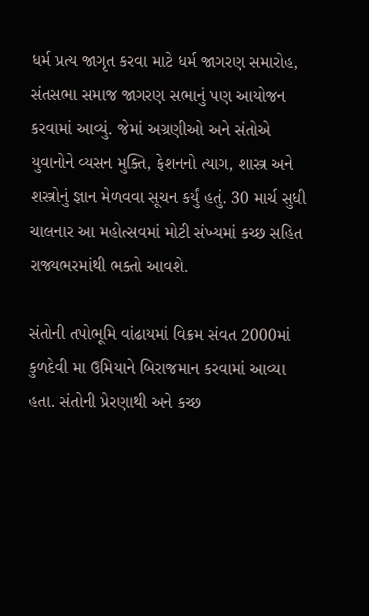ધર્મ પ્રત્ય જાગૃત કરવા માટે ધર્મ જાગરણ સમારોહ, સંતસભા સમાજ જાગરણ સભાનું પણ આયોજન કરવામાં આવ્યું. જેમાં અગ્રણીઓ અને સંતોએ યુવાનોને વ્યસન મુક્તિ, ફેશનનો ત્યાગ, શાસ્ત્ર અને શસ્ત્રોનું જ્ઞાન મેળવવા સૂચન કર્યું હતું. 30 માર્ચ સુધી ચાલનાર આ મહોત્સવમાં મોટી સંખ્યમાં કચ્છ સહિત રાજ્યભરમાંથી ભક્તો આવશે.

સંતોની તપોભૂમિ વાંઢાયમાં વિક્રમ સંવત 2000માં કુળદેવી મા ઉમિયાને બિરાજમાન કરવામાં આવ્યા હતા. સંતોની પ્રેરણાથી અને કચ્છ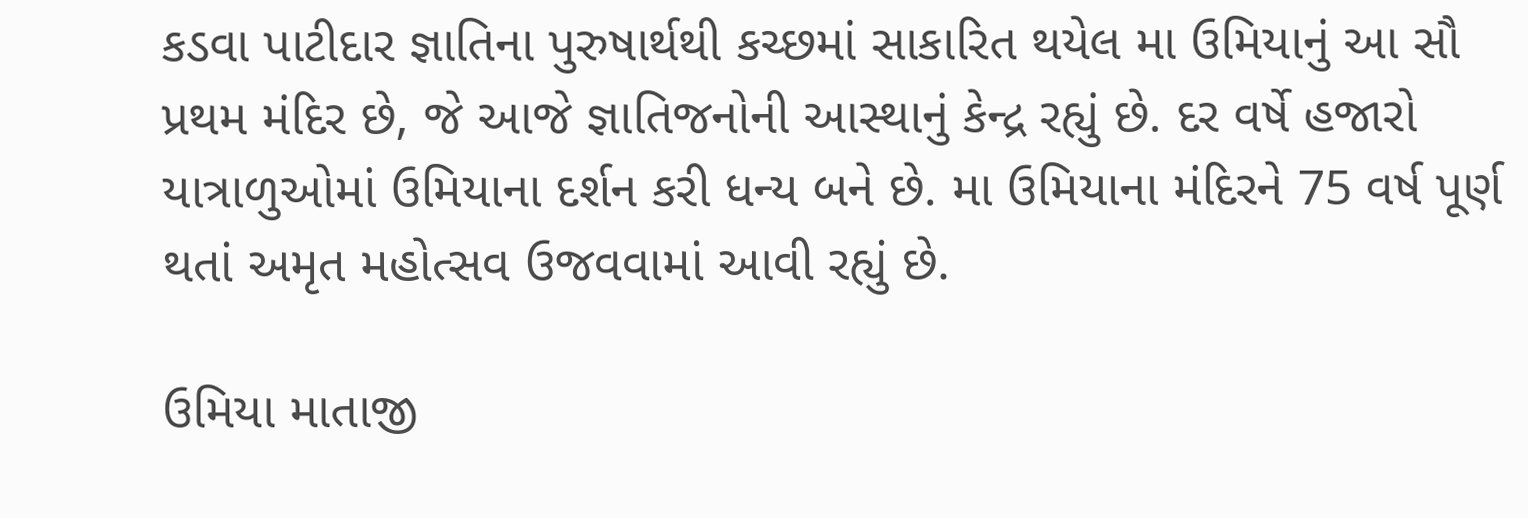કડવા પાટીદાર જ્ઞાતિના પુરુષાર્થથી કચ્છમાં સાકારિત થયેલ મા ઉમિયાનું આ સૌ પ્રથમ મંદિર છે, જે આજે જ્ઞાતિજનોની આસ્થાનું કેન્દ્ર રહ્યું છે. દર વર્ષે હજારો યાત્રાળુઓમાં ઉમિયાના દર્શન કરી ધન્ય બને છે. મા ઉમિયાના મંદિરને 75 વર્ષ પૂર્ણ થતાં અમૃત મહોત્સવ ઉજવવામાં આવી રહ્યું છે.

ઉમિયા માતાજી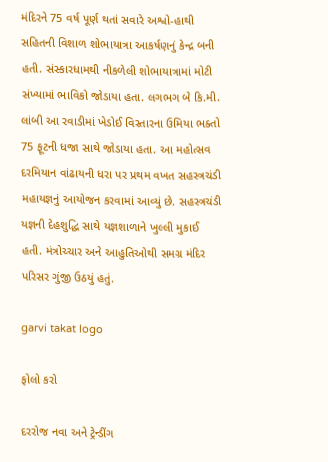મંદિરને 75 વર્ષ પૂર્ણ થતાં સવારે અશ્વો-હાથી સહિતની વિશાળ શોભાયાત્રા આકર્ષણનું કેન્દ્ર બની હતી. સંસ્કારધામથી નીકળેલી શોભાયાત્રામાં મોટી સંખ્યામાં ભાવિકો જોડાયા હતા. લગભગ બે કિ.મી. લાંબી આ રવાડીમાં ખેડોઈ વિસ્તારના ઉમિયા ભક્તો 75 ફૂટની ધજા સાથે જોડાયા હતા. આ મહોત્સવ દરમિયાન વાંઢાયની ધરા પર પ્રથમ વખત સહસ્ત્રચંડી મહાયજ્ઞનું આયોજન કરવામાં આવ્યું છે. સહસ્ત્રચંડી યજ્ઞની દેહશુદ્ધિ સાથે યજ્ઞશાળાને ખુલ્લી મુકાઈ હતી. મંત્રોચ્ચાર અને આહુતિઓથી સમગ્ર મંદિર પરિસર ગુંજી ઉઠયું હતું.

garvi takat logo

ફોલો કરો

દરરોજ નવા અને ટ્રેન્ડીંગ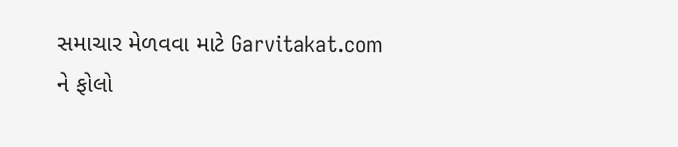સમાચાર મેળવવા માટે Garvitakat.com ને ફોલો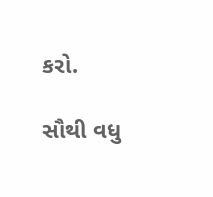કરો.

સૌથી વધુ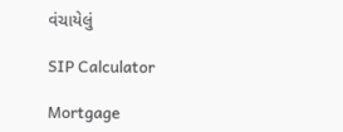વંચાયેલું

SIP Calculator

Mortgage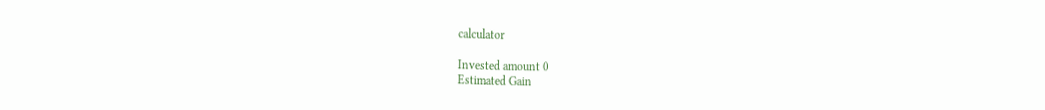calculator

Invested amount 0
Estimated Gain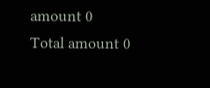amount 0
Total amount 0